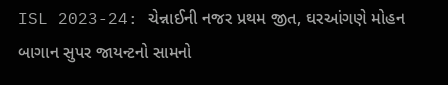ISL 2023-24: ચેન્નાઈની નજર પ્રથમ જીત, ઘરઆંગણે મોહન બાગાન સુપર જાયન્ટનો સામનો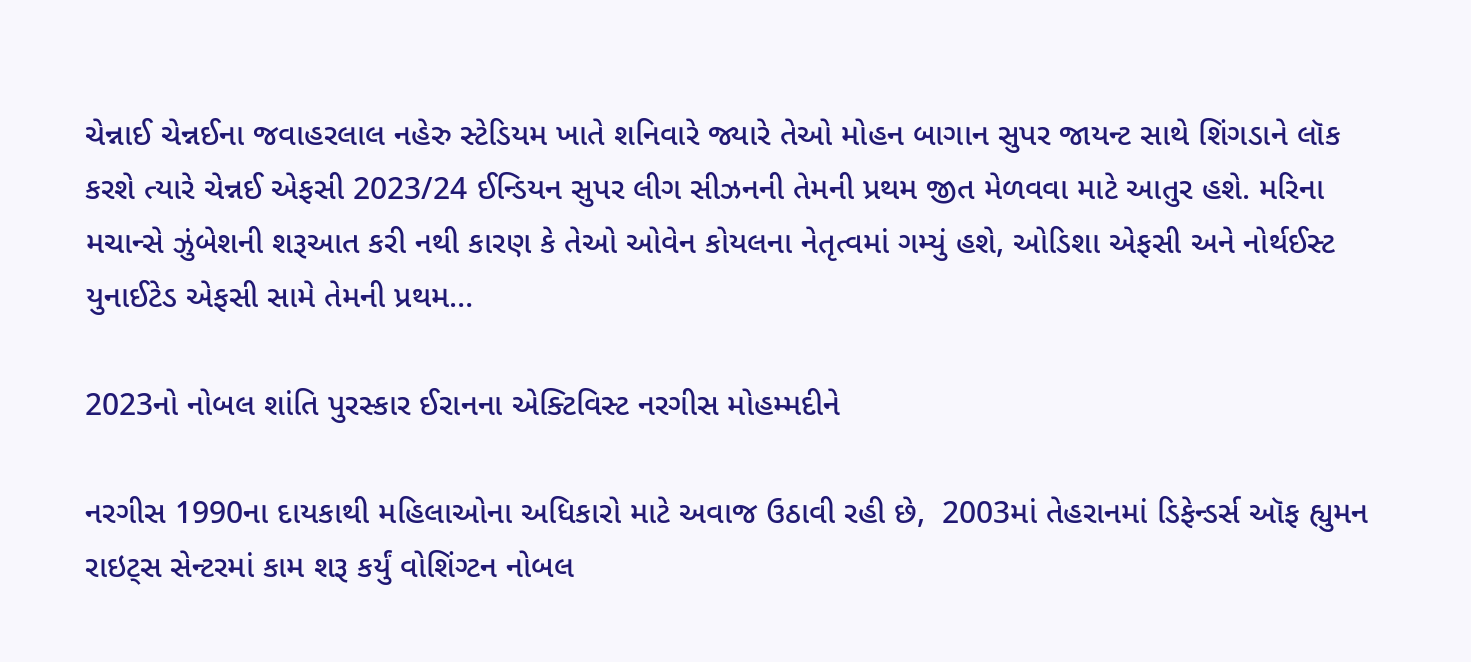ચેન્નાઈ ચેન્નઈના જવાહરલાલ નહેરુ સ્ટેડિયમ ખાતે શનિવારે જ્યારે તેઓ મોહન બાગાન સુપર જાયન્ટ સાથે શિંગડાને લૉક કરશે ત્યારે ચેન્નઈ એફસી 2023/24 ઈન્ડિયન સુપર લીગ સીઝનની તેમની પ્રથમ જીત મેળવવા માટે આતુર હશે. મરિના મચાન્સે ઝુંબેશની શરૂઆત કરી નથી કારણ કે તેઓ ઓવેન કોયલના નેતૃત્વમાં ગમ્યું હશે, ઓડિશા એફસી અને નોર્થઈસ્ટ યુનાઈટેડ એફસી સામે તેમની પ્રથમ…

2023નો નોબલ શાંતિ પુરસ્કાર ઈરાનના એક્ટિવિસ્ટ નરગીસ મોહમ્મદીને

નરગીસ 1990ના દાયકાથી મહિલાઓના અધિકારો માટે અવાજ ઉઠાવી રહી છે,  2003માં તેહરાનમાં ડિફેન્ડર્સ ઑફ હ્યુમન રાઇટ્સ સેન્ટરમાં કામ શરૂ કર્યું વોશિંગ્ટન નોબલ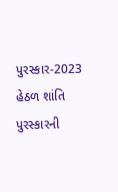પુરસ્કાર-2023  હેઠળ શાંતિ પુરસ્કારની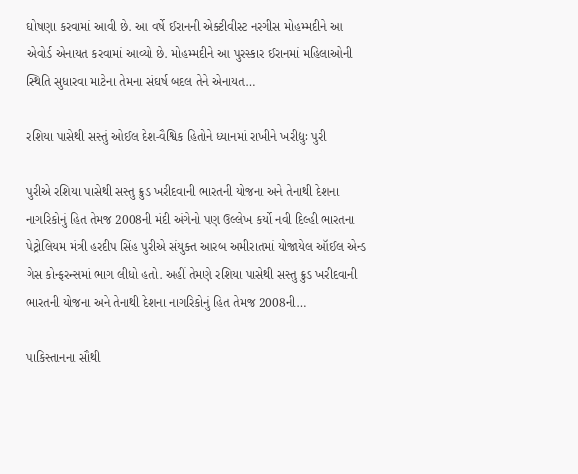ઘોષણા કરવામાં આવી છે. આ વર્ષે ઈરાનની એક્ટીવીસ્ટ નરગીસ મોહમ્મદીને આ એવોર્ડ એનાયત કરવામાં આવ્યો છે. મોહમ્મદીને આ પુરસ્કાર ઈરાનમાં મહિલાઓની સ્થિતિ સુધારવા માટેના તેમના સંઘર્ષ બદલ તેને એનાયત…

રશિયા પાસેથી સસ્તું ઓઈલ દેશ-વૈશ્વિક હિતોને ધ્યાનમાં રાખીને ખરીદ્યુઃ પુરી

પુરીએ રશિયા પાસેથી સસ્તુ ક્રુડ ખરીદવાની ભારતની યોજના અને તેનાથી દેશના નાગરિકોનું હિત તેમજ 2008ની મંદી અંગેનો પણ ઉલ્લેખ કર્યો નવી દિલ્હી ભારતના પેટ્રોલિયમ મંત્રી હરદીપ સિંહ પુરીએ સંયુક્ત આરબ અમીરાતમાં યોજાયેલ ઑઈલ એન્ડ ગેસ કોન્ફરન્સમાં ભાગ લીધો હતો. અહીં તેમણે રશિયા પાસેથી સસ્તુ ક્રુડ ખરીદવાની ભારતની યોજના અને તેનાથી દેશના નાગરિકોનું હિત તેમજ 2008ની…

પાકિસ્તાનના સૌથી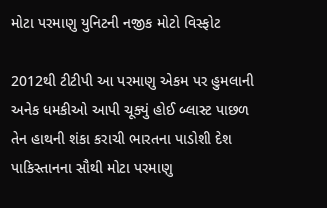મોટા પરમાણુ યુનિટની નજીક મોટો વિસ્ફોટ

2012થી ટીટીપી આ પરમાણુ એકમ પર હુમલાની અનેક ધમકીઓ આપી ચૂક્યું હોઈ બ્લાસ્ટ પાછળ તેન હાથની શંકા કરાચી ભારતના પાડોશી દેશ પાકિસ્તાનના સૌથી મોટા પરમાણુ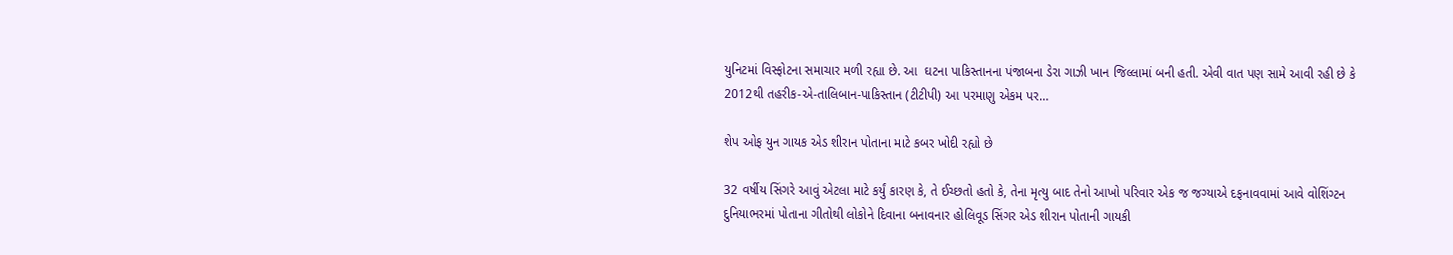યુનિટમાં વિસ્ફોટના સમાચાર મળી રહ્યા છે. આ  ઘટના પાકિસ્તાનના પંજાબના ડેરા ગાઝી ખાન જિલ્લામાં બની હતી. એવી વાત પણ સામે આવી રહી છે કે 2012થી તહરીક-એ-તાલિબાન-પાકિસ્તાન (ટીટીપી) આ પરમાણુ એકમ પર…

શેપ ઓફ યુન ગાયક એડ શીરાન પોતાના માટે કબર ખોદી રહ્યો છે

32 વર્ષીય સિંગરે આવું એટલા માટે કર્યું કારણ કે, તે ઈચ્છતો હતો કે, તેના મૃત્યુ બાદ તેનો આખો પરિવાર એક જ જગ્યાએ દફનાવવામાં આવે વોશિંગ્ટન દુનિયાભરમાં પોતાના ગીતોથી લોકોને દિવાના બનાવનાર હોલિવૂડ સિંગર એડ શીરાન પોતાની ગાયકી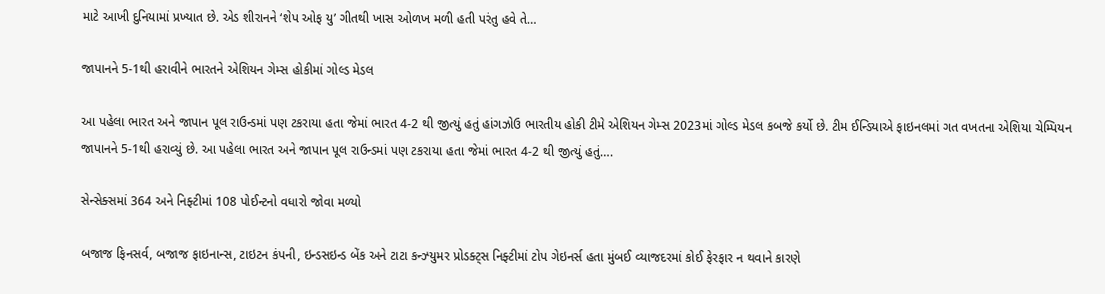માટે આખી દુનિયામાં પ્રખ્યાત છે. એડ શીરાનને ‘શેપ ઓફ યુ’ ગીતથી ખાસ ઓળખ મળી હતી પરંતુ હવે તે…

જાપાનને 5-1થી હરાવીને ભારતને એશિયન ગેમ્સ હોકીમાં ગોલ્ડ મેડલ

આ પહેલા ભારત અને જાપાન પૂલ રાઉન્ડમાં પણ ટકરાયા હતા જેમાં ભારત 4-2 થી જીત્યું હતું હાંગઝોઉ ભારતીય હોકી ટીમે એશિયન ગેમ્સ 2023માં ગોલ્ડ મેડલ કબજે કર્યો છે. ટીમ ઈન્ડિયાએ ફાઇનલમાં ગત વખતના એશિયા ચેમ્પિયન જાપાનને 5-1થી હરાવ્યું છે. આ પહેલા ભારત અને જાપાન પૂલ રાઉન્ડમાં પણ ટકરાયા હતા જેમાં ભારત 4-2 થી જીત્યું હતું….

સેન્સેક્સમાં 364 અને નિફ્ટીમાં 108 પોઈન્ટનો વધારો જોવા મળ્યો

બજાજ ફિનસર્વ, બજાજ ફાઇનાન્સ, ટાઇટન કંપની, ઇન્ડસઇન્ડ બેંક અને ટાટા કન્ઝ્યુમર પ્રોડક્ટ્સ નિફ્ટીમાં ટોપ ગેઇનર્સ હતા મુંબઈ વ્યાજદરમાં કોઈ ફેરફાર ન થવાને કારણે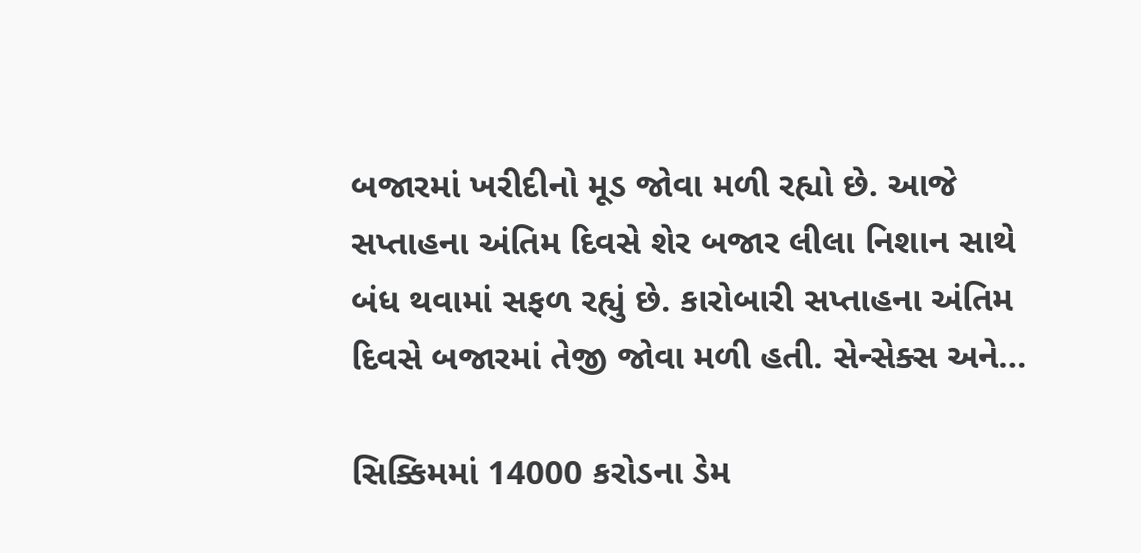બજારમાં ખરીદીનો મૂડ જોવા મળી રહ્યો છે. આજે સપ્તાહના અંતિમ દિવસે શેર બજાર લીલા નિશાન સાથે બંધ થવામાં સફળ રહ્યું છે. કારોબારી સપ્તાહના અંતિમ દિવસે બજારમાં તેજી જોવા મળી હતી. સેન્સેક્સ અને…

સિક્કિમમાં 14000 કરોડના ડેમ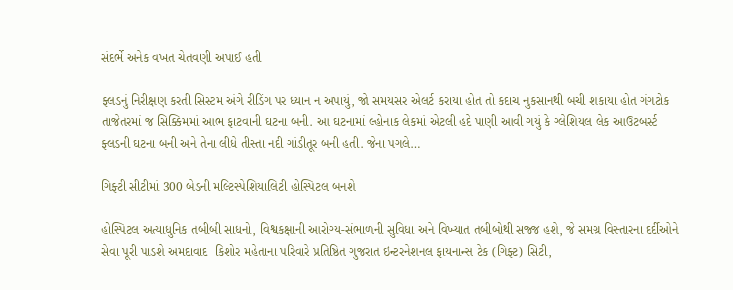સંદર્ભે અનેક વખત ચેતવણી અપાઈ હતી

ફ્લડનું નિરીક્ષણ કરતી સિસ્ટમ અંગે રીડિંગ પર ધ્યાન ન અપાયું, જો સમયસર એલર્ટ કરાયા હોત તો કદાચ નુકસાનથી બચી શકાયા હોત ગંગટોક તાજેતરમાં જ સિક્કિમમાં આભ ફાટવાની ઘટના બની. આ ઘટનામાં લ્હોનાક લેકમાં એટલી હદે પાણી આવી ગયું કે ગ્લેશિયલ લેક આઉટબર્સ્ટ ફ્લડની ઘટના બની અને તેના લીધે તીસ્તા નદી ગાંડીતૂર બની હતી. જેના પગલે…

ગિફ્ટી સીટીમાં 300 બેડની મલ્ટિસ્પેશિયાલિટી હોસ્પિટલ બનશે

હોસ્પિટલ અત્યાધુનિક તબીબી સાધનો, વિશ્વકક્ષાની આરોગ્ય-સંભાળની સુવિધા અને વિખ્યાત તબીબોથી સજ્જ હશે, જે સમગ્ર વિસ્તારના દર્દીઓને સેવા પૂરી પાડશે અમદાવાદ  કિશોર મહેતાના પરિવારે પ્રતિષ્ઠિત ગુજરાત ઇન્ટરનેશનલ ફાયનાન્સ ટેક (ગિફ્ટ) સિટી,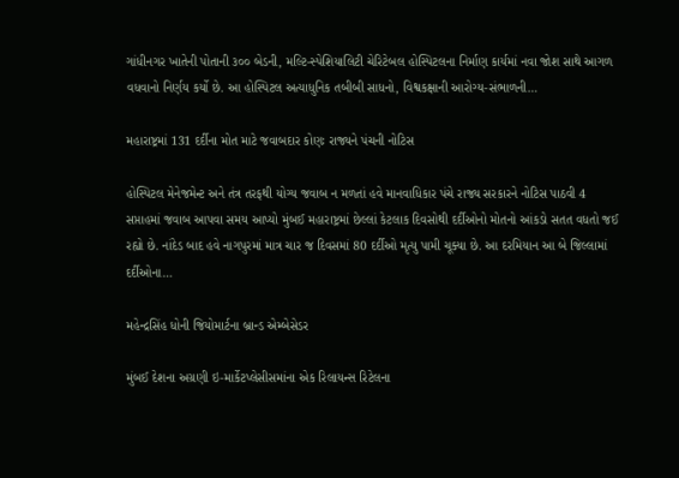ગાંધીનગર ખાતેની પોતાની ૩૦૦ બેડની, મલ્ટિ-સ્પેશિયાલિટી ચેરિટેબલ હોસ્પિટલના નિર્માણ કાર્યમાં નવા જોશ સાથે આગળ વધવાનો નિર્ણય કર્યો છે. આ હોસ્પિટલ અત્યાધુનિક તબીબી સાધનો, વિશ્વકક્ષાની આરોગ્ય-સંભાળની…

મહારાષ્ટ્રમાં 131 દર્દીના મોત માટે જવાબદાર કોણઃ રાજ્યને પંચની નોટિસ

હોસ્પિટલ મેનેજમેન્ટ અને તંત્ર તરફથી યોગ્ય જવાબ ન મળતાં હવે માનવાધિકાર પંચે રાજ્ય સરકારને નોટિસ પાઠવી 4 સપ્તાહમાં જવાબ આપવા સમય આપ્યો મુંબઈ મહારાષ્ટ્રમાં છેલ્લાં કેટલાક દિવસોથી દર્દીઓનો મોતનો આંકડો સતત વધતો જઈ રહ્યો છે. નાંદેડ બાદ હવે નાગપુરમાં માત્ર ચાર જ દિવસમાં 80 દર્દીઓ મૃત્યુ પામી ચૂક્યા છે. આ દરમિયાન આ બે જિલ્લામાં દર્દીઓના…

મહેન્દ્રસિંહ ધોની જિયોમાર્ટના બ્રાન્ડ એમ્બેસેડર

મુંબઈ દેશના અગ્રણી ઇ-માર્કેટપ્લેસીસમાંના એક રિલાયન્સ રિટેલના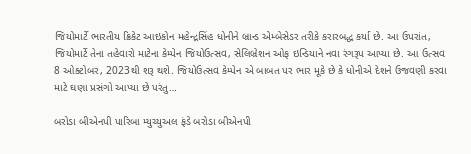જિયોમાર્ટે ભારતીય ક્રિકેટ આઇકોન મહેન્દ્રસિંહ ધોનીને બ્રાન્ડ એમ્બેસેડર તરીકે કરારબદ્ધ કર્યા છે. આ ઉપરાંત, જિયોમાર્ટે તેના તહેવારો માટેના કેમ્પેન જિયોઉત્સવ, સેલિબ્રેશન ઓફ ઇન્ડિયાને નવા રંગરૂપ આપ્યા છે. આ ઉત્સવ 8 ઓક્ટોબર, 2023થી શરૂ થશે. જિયોઉત્સવ કેમ્પેન એ બાબત પર ભાર મૂકે છે કે ધોનીએ દેશને ઉજવણી કરવા માટે ઘણા પ્રસંગો આપ્યા છે પરંતુ…

બરોડા બીએનપી પારિબા મ્યુચ્યુઅલ ફંડે બરોડા બીએનપી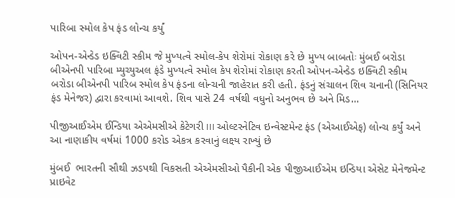પારિબા સ્મોલ કેપ ફંડ લોન્ચ કર્યું

ઓપન-એન્ડેડ ઇક્વિટી સ્કીમ જે મુખ્યત્વે સ્મોલ-કેપ શેરોમાં રોકાણ કરે છે મુખ્ય બાબતોઃ મુંબઈ બરોડા બીએનપી પારિબા મ્યુચ્યુઅલ ફંડે મુખ્યત્વે સ્મોલ કેપ શેરોમાં રોકાણ કરતી ઓપન-એન્ડેડ ઇક્વિટી સ્કીમ બરોડા બીએનપી પારિબ સ્મોલ કેપ ફંડના લોન્ચની જાહેરાત કરી હતી. ફંડનું સંચાલન શિવ ચનાની (સિનિયર ફંડ મેનેજર) દ્વારા કરવામાં આવશે. શિવ પાસે 24 વર્ષથી વધુનો અનુભવ છે અને મિડ…

પીજીઆઈએમ ઈન્ડિયા એએમસીએ કેટેગરી III ઓલ્ટરનેટિવ ઇન્વેસ્ટમેન્ટ ફંડ (એઆઈએફ) લોન્ચ કર્યું અને આ નાણાકીય વર્ષમાં 1000 કરોડ એકત્ર કરવાનું લક્ષ્ય રાખ્યું છે

મુંબઈ  ભારતની સૌથી ઝડપથી વિકસતી એએમસીઓ પૈકીની એક પીજીઆઈએમ ઇન્ડિયા એસેટ મેનેજમેન્ટ પ્રાઇવેટ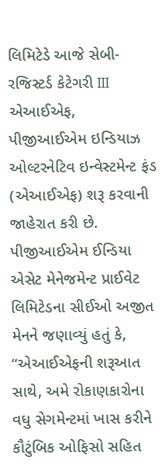લિમિટેડે આજે સેબી-રજિસ્ટર્ડ કેટેગરી III એઆઈએફ, પીજીઆઈએમ ઇન્ડિયાઝ ઓલ્ટરનેટિવ ઇન્વેસ્ટમેન્ટ ફંડ (એઆઈએફ) શરૂ કરવાની જાહેરાત કરી છે. પીજીઆઈએમ ઈન્ડિયા એસેટ મેનેજમેન્ટ પ્રાઈવેટ લિમિટેડના સીઈઓ અજીત મેનને જણાવ્યું હતું કે, “એઆઈએફની શરૂઆત સાથે, અમે રોકાણકારોના વધુ સેગમેન્ટમાં ખાસ કરીને કૌટુંબિક ઓફિસો સહિત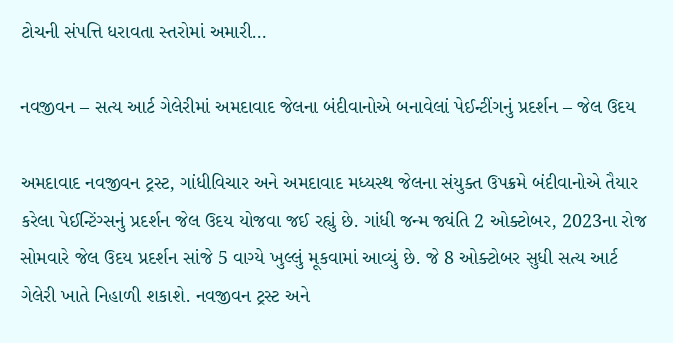ટોચની સંપત્તિ ધરાવતા સ્તરોમાં અમારી…

નવજીવન – સત્ય આર્ટ ગેલેરીમાં અમદાવાદ જેલના બંદીવાનોએ બનાવેલાં પેઈન્ટીંગનું પ્રદર્શન – જેલ ઉદય

અમદાવાદ નવજીવન ટ્રસ્ટ, ગાંધીવિચાર અને અમદાવાદ મધ્યસ્થ જેલના સંયુક્ત ઉપક્રમે બંદીવાનોએ તૈયાર કરેલા પેઈન્ટિંગ્સનું પ્રદર્શન જેલ ઉદય યોજવા જઈ રહ્યું છે. ગાંધી જન્મ જ્યંતિ 2 ઓક્ટોબર, 2023ના રોજ સોમવારે જેલ ઉદય પ્રદર્શન સાંજે 5 વાગ્યે ખુલ્લું મૂકવામાં આવ્યું છે. જે 8 ઓક્ટોબર સુધી સત્ય આર્ટ ગેલેરી ખાતે નિહાળી શકાશે. નવજીવન ટ્રસ્ટ અને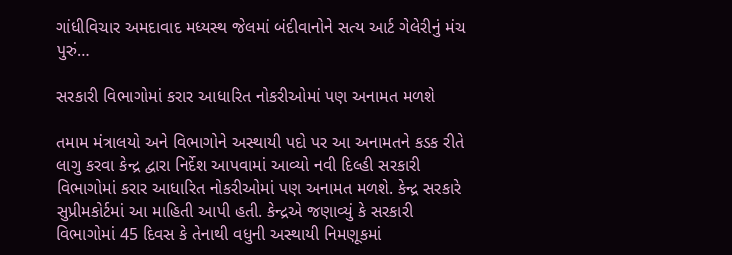ગાંધીવિચાર અમદાવાદ મધ્યસ્થ જેલમાં બંદીવાનોને સત્ય આર્ટ ગેલેરીનું મંચ પુરું…

સરકારી વિભાગોમાં કરાર આધારિત નોકરીઓમાં પણ અનામત મળશે

તમામ મંત્રાલયો અને વિભાગોને અસ્થાયી પદો પર આ અનામતને કડક રીતે લાગુ કરવા કેન્દ્ર દ્વારા નિર્દેશ આપવામાં આવ્યો નવી દિલ્હી સરકારી વિભાગોમાં કરાર આધારિત નોકરીઓમાં પણ અનામત મળશે. કેન્દ્ર સરકારે  સુપ્રીમકોર્ટમાં આ માહિતી આપી હતી. કેન્દ્રએ જણાવ્યું કે સરકારી વિભાગોમાં 45 દિવસ કે તેનાથી વધુની અસ્થાયી નિમણૂકમાં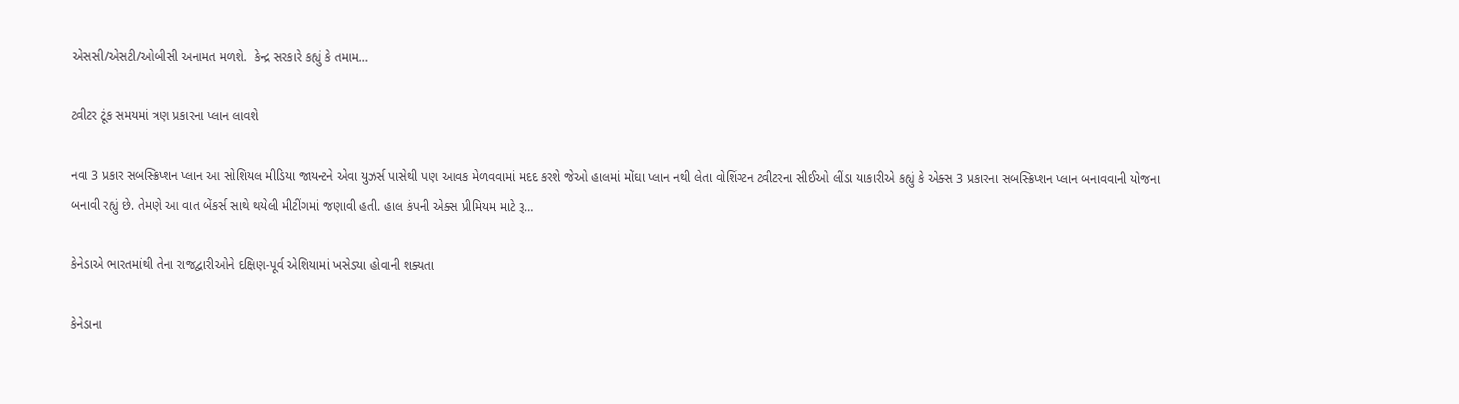એસસી/એસટી/ઓબીસી અનામત મળશે.  કેન્દ્ર સરકારે કહ્યું કે તમામ…

ટ્વીટર ટૂંક સમયમાં ત્રણ પ્રકારના પ્લાન લાવશે

નવા 3 પ્રકાર સબસ્ક્રિપ્શન પ્લાન આ સોશિયલ મીડિયા જાયન્ટને એવા યુઝર્સ પાસેથી પણ આવક મેળવવામાં મદદ કરશે જેઓ હાલમાં મોંઘા પ્લાન નથી લેતા વોશિંગ્ટન ટ્વીટરના સીઈઓ લીંડા યાકારીએ કહ્યું કે એક્સ 3 પ્રકારના સબસ્ક્રિપ્શન પ્લાન બનાવવાની યોજના બનાવી રહ્યું છે. તેમણે આ વાત બેંકર્સ સાથે થયેલી મીટીંગમાં જણાવી હતી. હાલ કંપની એક્સ પ્રીમિયમ માટે રૂ…

કેનેડાએ ભારતમાંથી તેના રાજદ્વારીઓને દક્ષિણ-પૂર્વ એશિયામાં ખસેડ્યા હોવાની શક્યતા

કેનેડાના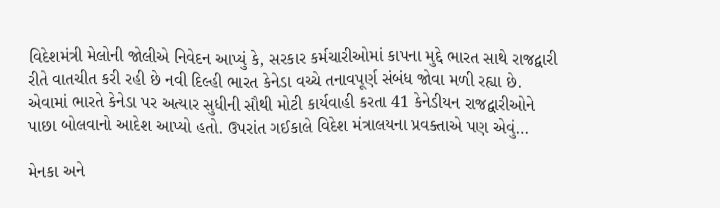વિદેશમંત્રી મેલોની જોલીએ નિવેદન આપ્યું કે, સરકાર કર્મચારીઓમાં કાપના મુદ્દે ભારત સાથે રાજદ્વારી રીતે વાતચીત કરી રહી છે નવી દિલ્હી ભારત કેનેડા વચ્ચે તનાવપૂર્ણ સંબંધ જોવા મળી રહ્યા છે. એવામાં ભારતે કેનેડા પર અત્યાર સુધીની સૌથી મોટી કાર્યવાહી કરતા 41 કેનેડીયન રાજદ્વારીઓને પાછા બોલવાનો આદેશ આપ્યો હતો. ઉપરાંત ગઈકાલે વિદેશ મંત્રાલયના પ્રવક્તાએ પણ એવું…

મેનકા અને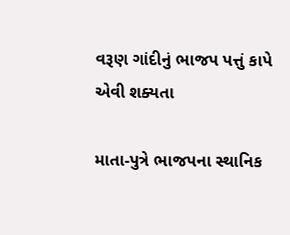વરૂણ ગાંદીનું ભાજપ પત્તું કાપે એવી શક્યતા

માતા-પુત્રે ભાજપના સ્થાનિક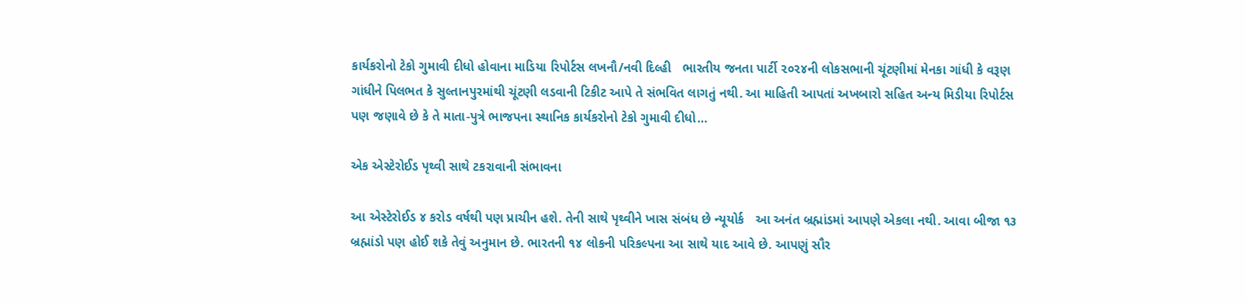કાર્યકરોનો ટેકો ગુમાવી દીધો હોવાના માડિયા રિપોર્ટસ લખનૌ/નવી દિલ્હી   ભારતીય જનતા પાર્ટી ૨૦૨૪ની લોકસભાની ચૂંટણીમાં મેનકા ગાંધી કે વરૂણ ગાંધીને પિલભત કે સુલ્તાનપુરમાંથી ચૂંટણી લડવાની ટિકીટ આપે તે સંભવિત લાગતું નથી. આ માહિતી આપતાં અખબારો સહિત અન્ય મિડીયા રિપોર્ટસ પણ જણાવે છે કે તે માતા-પુત્રે ભાજપના સ્થાનિક કાર્યકરોનો ટેકો ગુમાવી દીધો…

એક એસ્ટેરોઈડ પૃથ્વી સાથે ટકરાવાની સંભાવના

આ એસ્ટેરોઈડ ૪ કરોડ વર્ષથી પણ પ્રાચીન હશે. તેની સાથે પૃથ્વીને ખાસ સંબંધ છે ન્યૂયોર્ક   આ અનંત બ્રહ્માંડમાં આપણે એકલા નથી. આવા બીજા ૧૩ બ્રહ્માંડો પણ હોઈ શકે તેવું અનુમાન છે. ભારતની ૧૪ લોકની પરિકલ્પના આ સાથે યાદ આવે છે. આપણું સૌર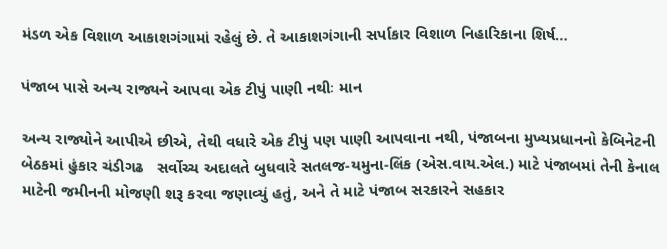મંડળ એક વિશાળ આકાશગંગામાં રહેલું છે. તે આકાશગંગાની સર્પાકાર વિશાળ નિહારિકાના શિર્ષ…

પંજાબ પાસે અન્ય રાજ્યને આપવા એક ટીપું પાણી નથીઃ માન

અન્ય રાજ્યોને આપીએ છીએ, તેથી વધારે એક ટીપું પણ પાણી આપવાના નથી, પંજાબના મુખ્યપ્રધાનનો કેબિનેટની બેઠકમાં હુંકાર ચંડીગઢ   સર્વોચ્ચ અદાલતે બુધવારે સતલજ-યમુના-લિંક (એસ.વાય.એલ.) માટે પંજાબમાં તેની કેનાલ માટેની જમીનની મોજણી શરૂ કરવા જણાવ્યું હતું, અને તે માટે પંજાબ સરકારને સહકાર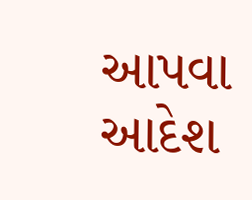આપવા આદેશ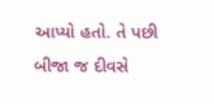આપ્યો હતો. તે પછી બીજા જ દીવસે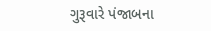ગુરૂવારે પંજાબના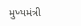મુખ્યમંત્રી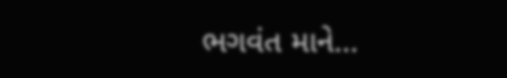ભગવંત માને…